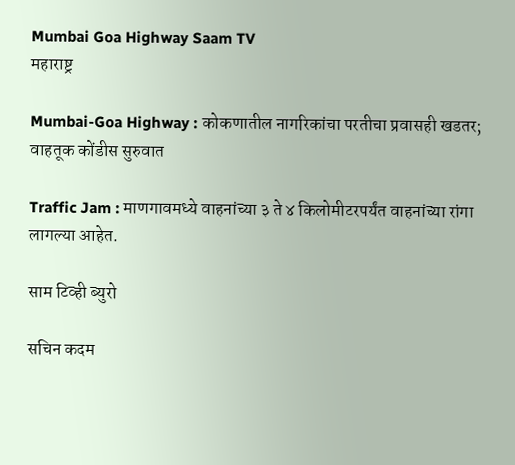Mumbai Goa Highway Saam TV
महाराष्ट्र

Mumbai-Goa Highway : कोकणातील नागरिकांचा परतीचा प्रवासही खडतर; वाहतूक कोंडीस सुरुवात

Traffic Jam : माणगावमध्ये वाहनांच्या ३ ते ४ किलोमीटरपर्यंत वाहनांच्या रांगा लागल्या आहेत.

साम टिव्ही ब्युरो

सचिन कदम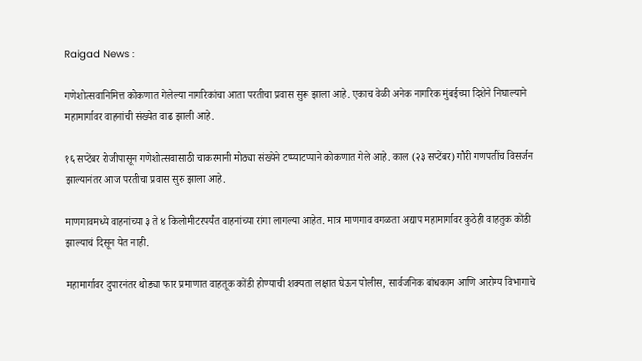Raigad News :

गणेशोत्सवानिमित्त कोकणात गेलेल्या नागरिकांचा आता परतीचा प्रवास सुरू झाला आहे. एकाच वेळी अनेक नागरिक मुंबईच्या दिशेने निघाल्याने महामार्गावर वाहनांची संख्येत वाढ झाली आहे.

१६ सप्टेंबर रोजीपासून गणेशोत्सवासाठी चाकरमानी मोठ्या संख्येने टप्प्याटप्पाने कोकणात गेले आहे. काल (२३ सप्टेंबर) गौरी गणपतींच विसर्जन झाल्यानंतर आज परतीचा प्रवास सुरु झाला आहे.

माणगावमध्ये वाहनांच्या ३ ते ४ किलोमीटरपर्यंत वाहनांच्या रांगा लागल्या आहेत. मात्र माणगाव वगळता अद्याप महामार्गावर कुठेही वाहतुक कोंडी झाल्याचं दिसून येत नाही.

महामार्गावर दुपारनंतर थोड्या फार प्रमाणात वाहतूक कोंडी होण्याची शक्यता लक्षात घेऊन पोलीस, सार्वजनिक बांधकाम आणि आरोग्य विभागाचे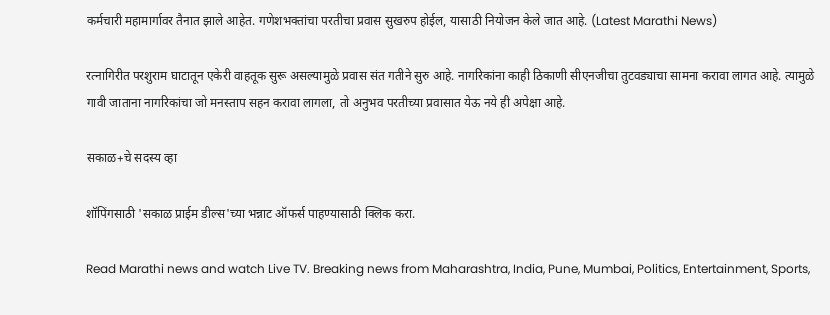कर्मचारी महामार्गावर तैनात झाले आहेत. गणेशभक्तांचा परतीचा प्रवास सुखरुप होईल, यासाठी नियोजन केले जात आहे. (Latest Marathi News)

रत्नागिरीत परशुराम घाटातून एकेरी वाहतूक सुरू असल्यामुळे प्रवास संत गतीने सुरु आहे. नागरिकांना काही ठिकाणी सीएनजीचा तुटवड्याचा सामना करावा लागत आहे. त्यामुळे गावी जाताना नागरिकांचा जो मनस्ताप सहन करावा लागला, तो अनुभव परतीच्या प्रवासात येऊ नये ही अपेक्षा आहे.

सकाळ+चे सदस्य व्हा

शॉपिंगसाठी 'सकाळ प्राईम डील्स'च्या भन्नाट ऑफर्स पाहण्यासाठी क्लिक करा.

Read Marathi news and watch Live TV. Breaking news from Maharashtra, India, Pune, Mumbai, Politics, Entertainment, Sports,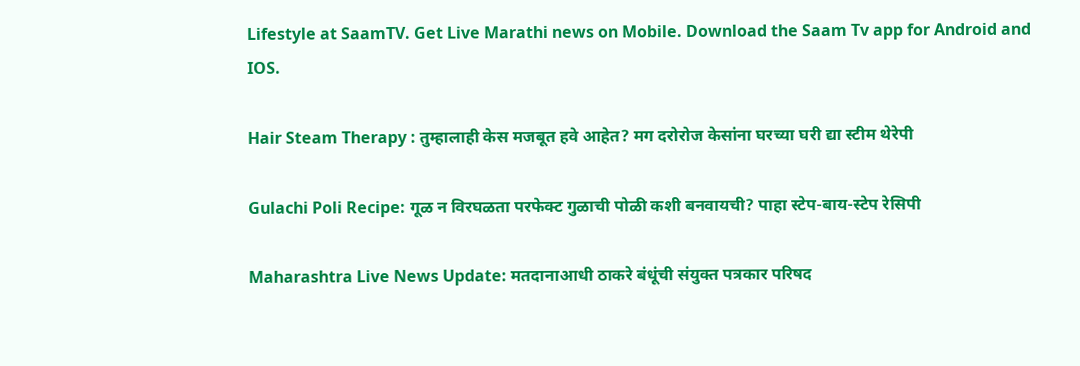Lifestyle at SaamTV. Get Live Marathi news on Mobile. Download the Saam Tv app for Android and IOS.

Hair Steam Therapy : तुम्हालाही केस मजबूत हवे आहेत? मग दरोरोज केसांना घरच्या घरी द्या स्टीम थेरेपी

Gulachi Poli Recipe: गूळ न विरघळता परफेक्ट गुळाची पोळी कशी बनवायची? पाहा स्टेप-बाय-स्टेप रेसिपी

Maharashtra Live News Update: मतदानाआधी ठाकरे बंधूंची संयुक्त पत्रकार परिषद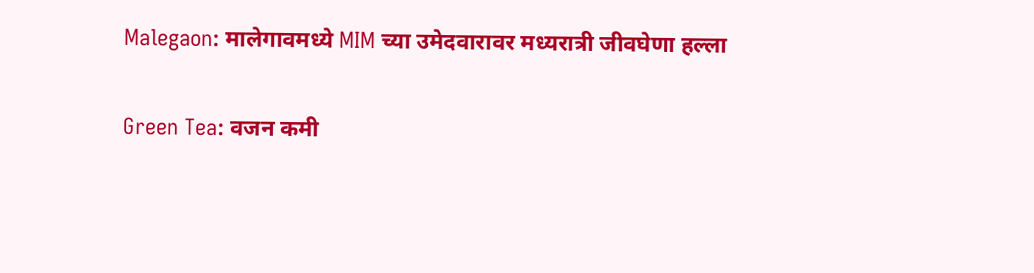Malegaon: मालेगावमध्ये MIM च्या उमेदवारावर मध्यरात्री जीवघेणा हल्ला

Green Tea: वजन कमी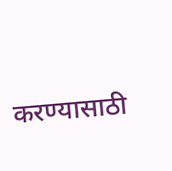करण्यासाठी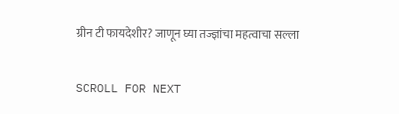ग्रीन टी फायदेशीर? जाणून घ्या तज्ज्ञांचा महत्वाचा सल्ला

SCROLL FOR NEXT